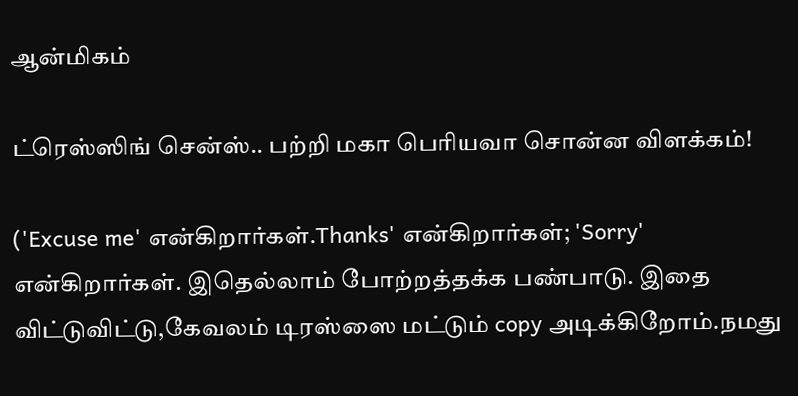ஆன்மிகம்

ட்ரெஸ்ஸிங் சென்ஸ்.. பற்றி மகா பெரியவா சொன்ன விளக்கம்!

('Excuse me' என்கிறார்கள்.Thanks' என்கிறார்கள்; 'Sorry' என்கிறார்கள். இதெல்லாம் போற்றத்தக்க பண்பாடு. இதை விட்டுவிட்டு,கேவலம் டிரஸ்ஸை மட்டும் copy அடிக்கிறோம்.நமது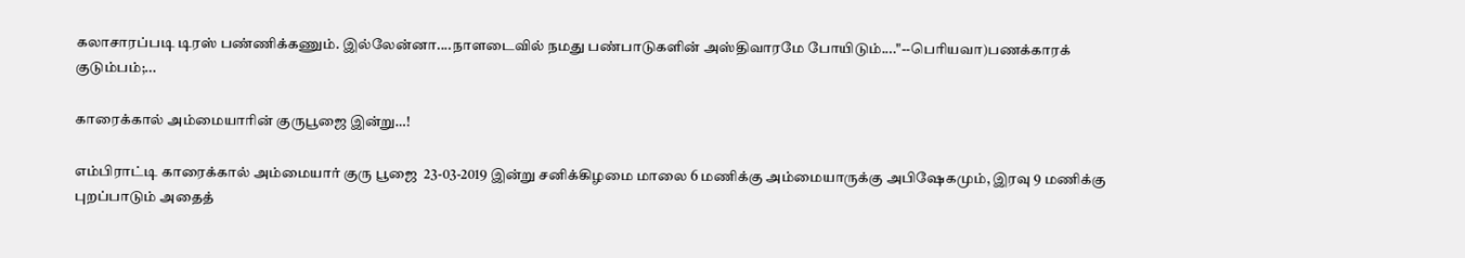கலாசாரப்படி டிரஸ் பண்ணிக்கணும். இல்லேன்னா....நாளடைவில் நமது பண்பாடுகளின் அஸ்திவாரமே போயிடும்...."--பெரியவா)பணக்காரக் குடும்பம்;...

காரைக்கால் அம்மையாரின் குருபூஜை இன்று…!

எம்பிராட்டி காரைக்கால் அம்மையார் குரு பூஜை  23-03-2019 இன்று சனிக்கிழமை மாலை 6 மணிக்கு அம்மையாருக்கு அபிஷேகமும், இரவு 9 மணிக்கு புறப்பாடும் அதைத்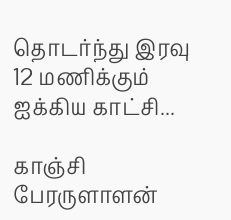தொடர்ந்து இரவு 12 மணிக்கும் ஐக்கிய காட்சி...

காஞ்சி பேரருளாளன்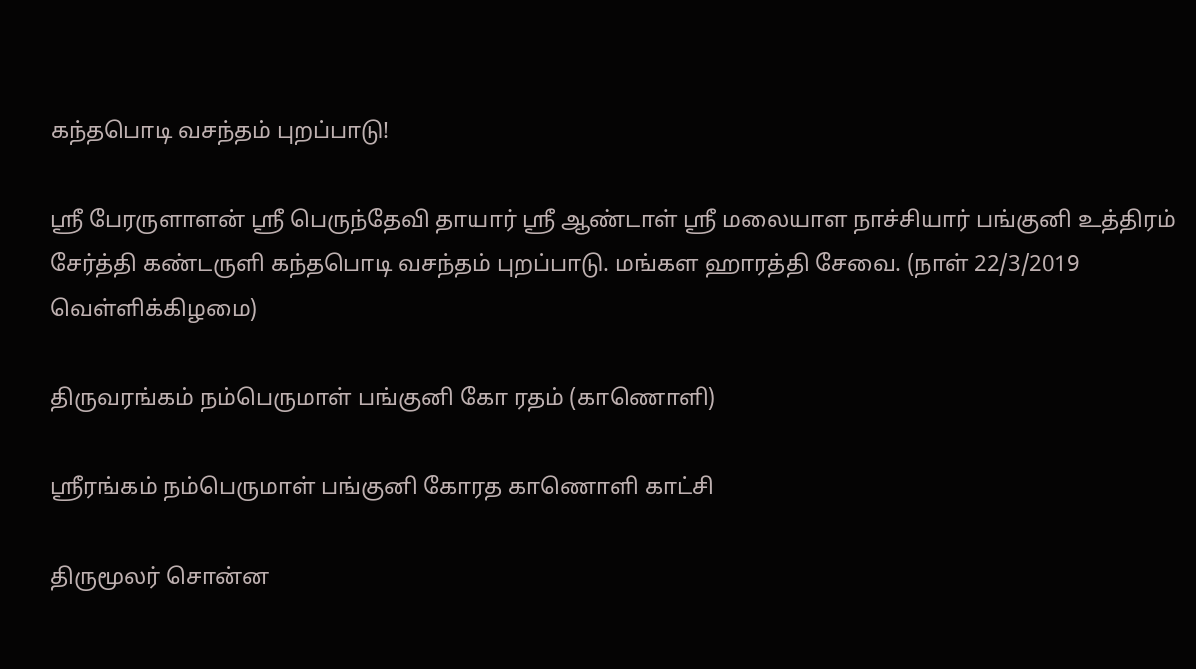கந்தபொடி வசந்தம் புறப்பாடு!

ஸ்ரீ பேரருளாளன் ஸ்ரீ பெருந்தேவி தாயார் ஸ்ரீ ஆண்டாள் ஸ்ரீ மலையாள நாச்சியார் பங்குனி உத்திரம் சேர்த்தி கண்டருளி கந்தபொடி வசந்தம் புறப்பாடு. மங்கள ஹாரத்தி சேவை. (நாள் 22/3/2019 வெள்ளிக்கிழமை)

திருவரங்கம் நம்பெருமாள் பங்குனி கோ ரதம் (காணொளி)

ஸ்ரீரங்கம் நம்பெருமாள் பங்குனி கோரத காணொளி காட்சி

திருமூலர் சொன்ன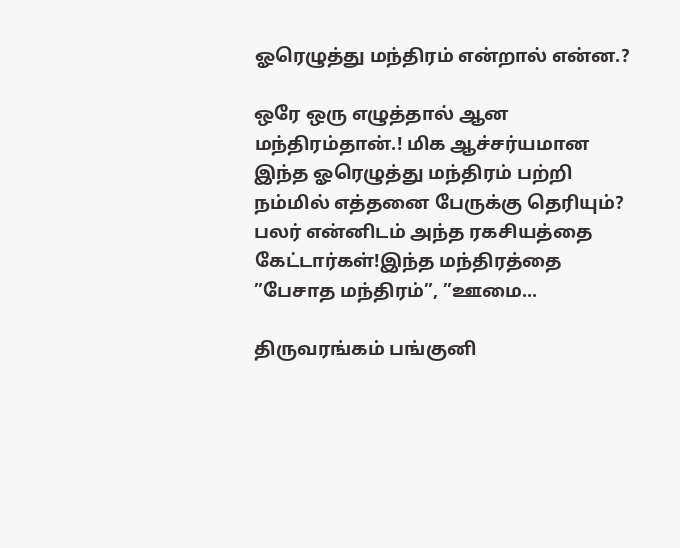ஓரெழுத்து மந்திரம் என்றால் என்ன.?

ஒரே ஒரு எழுத்தால் ஆன மந்திரம்தான்.! மிக ஆச்சர்யமான இந்த ஓரெழுத்து மந்திரம் பற்றி நம்மில் எத்தனை பேருக்கு தெரியும்? பலர் என்னிடம் அந்த ரகசியத்தை கேட்டார்கள்!இந்த மந்திரத்தை ”பேசாத மந்திரம்”, ”ஊமை...

திருவரங்கம் பங்குனி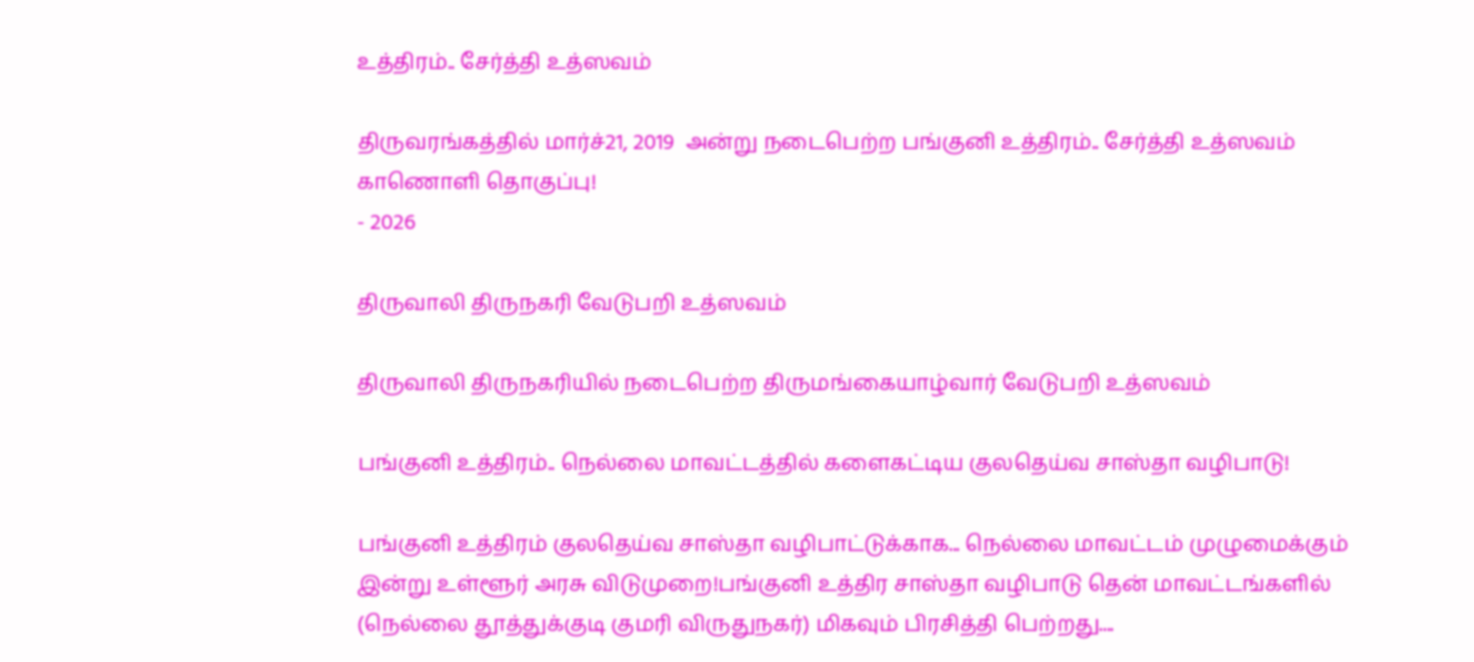உத்திரம்.. சேர்த்தி உத்ஸவம்

திருவரங்கத்தில் மார்ச்21, 2019  அன்று நடைபெற்ற பங்குனி உத்திரம்.. சேர்த்தி உத்ஸவம் காணொளி தொகுப்பு!
- 2026

திருவாலி திருநகரி வேடுபறி உத்ஸவம்

திருவாலி திருநகரியில் நடைபெற்ற திருமங்கையாழ்வார் வேடுபறி உத்ஸவம்

பங்குனி உத்திரம்.. நெல்லை மாவட்டத்தில் களைகட்டிய குலதெய்வ சாஸ்தா வழிபாடு!

பங்குனி உத்திரம் குலதெய்வ சாஸ்தா வழிபாட்டுக்காக... நெல்லை மாவட்டம் முழுமைக்கும் இன்று உள்ளூர் அரசு விடுமுறை!பங்குனி உத்திர சாஸ்தா வழிபாடு தென் மாவட்டங்களில் (நெல்லை தூத்துக்குடி குமரி விருதுநகர்) மிகவும் பிரசித்தி பெற்றது....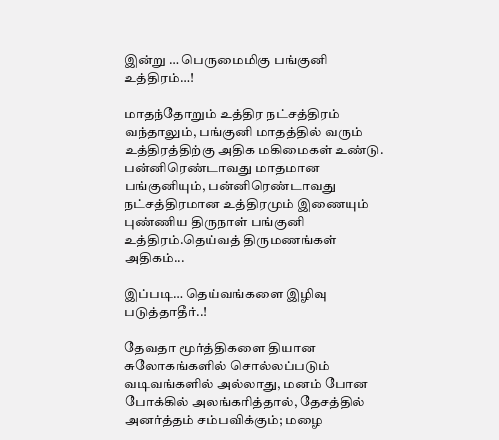இன்று … பெருமைமிகு பங்குனி உத்திரம்…!

மாதந்தோறும் உத்திர நட்சத்திரம் வந்தாலும், பங்குனி மாதத்தில் வரும் உத்திரத்திற்கு அதிக மகிமைகள் உண்டு. பன்னிரெண்டாவது மாதமான பங்குனியும், பன்னிரெண்டாவது நட்சத்திரமான உத்திரமும் இணையும் புண்ணிய திருநாள் பங்குனி உத்திரம்.தெய்வத் திருமணங்கள் அதிகம்...

இப்படி… தெய்வங்களை இழிவு படுத்தாதீர்..!

தேவதா மூர்த்திகளை தியான சுலோகங்களில் சொல்லப்படும் வடிவங்களில் அல்லாது, மனம் போன போக்கில் அலங்கரித்தால், தேசத்தில் அனர்த்தம் சம்பவிக்கும்; மழை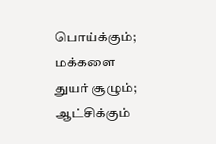பொய்க்கும்; மக்களை துயர் சூழும்; ஆட்சிக்கும்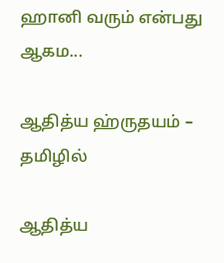ஹானி வரும் என்பது ஆகம...

ஆதித்ய ஹ்ருதயம் – தமிழில்

ஆதித்ய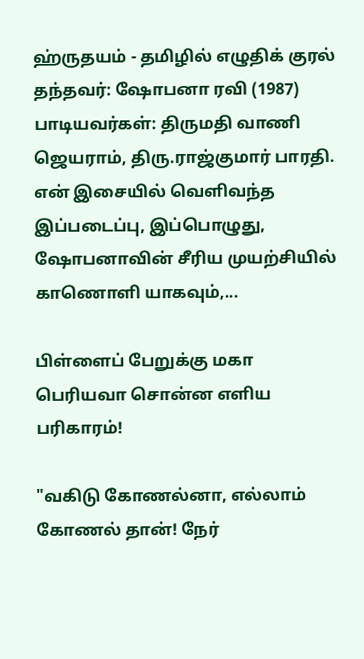ஹ்ருதயம் - தமிழில் எழுதிக் குரல் தந்தவர்: ஷோபனா ரவி (1987) பாடியவர்கள்: திருமதி வாணி ஜெயராம், திரு.ராஜ்குமார் பாரதி. என் இசையில் வெளிவந்த இப்படைப்பு, இப்பொழுது, ஷோபனாவின் சீரிய முயற்சியில் காணொளி யாகவும்,...

பிள்ளைப் பேறுக்கு மகா பெரியவா சொன்ன எளிய பரிகாரம்!

"வகிடு கோணல்னா, எல்லாம் கோணல் தான்! நேர்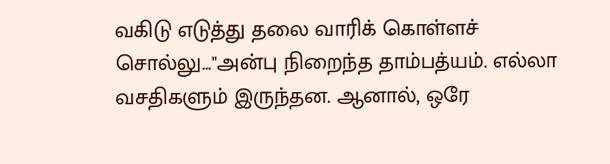வகிடு எடுத்து தலை வாரிக் கொள்ளச் சொல்லு..."அன்பு நிறைந்த தாம்பத்யம். எல்லா வசதிகளும் இருந்தன. ஆனால், ஒரே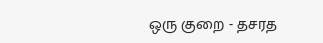ஒரு குறை - தசரத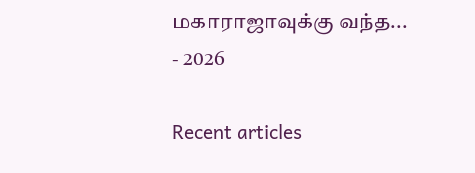மகாராஜாவுக்கு வந்த...
- 2026

Recent articles